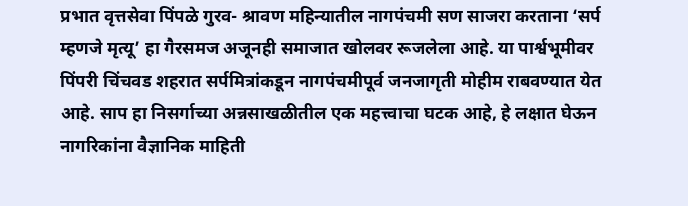प्रभात वृत्तसेवा पिंपळे गुरव- श्रावण महिन्यातील नागपंचमी सण साजरा करताना ‘सर्प म्हणजे मृत्यू’ हा गैरसमज अजूनही समाजात खोलवर रूजलेला आहे. या पार्श्वभूमीवर पिंपरी चिंचवड शहरात सर्पमित्रांकडून नागपंचमीपूर्व जनजागृती मोहीम राबवण्यात येत आहे. साप हा निसर्गाच्या अन्नसाखळीतील एक महत्त्वाचा घटक आहे, हे लक्षात घेऊन नागरिकांना वैज्ञानिक माहिती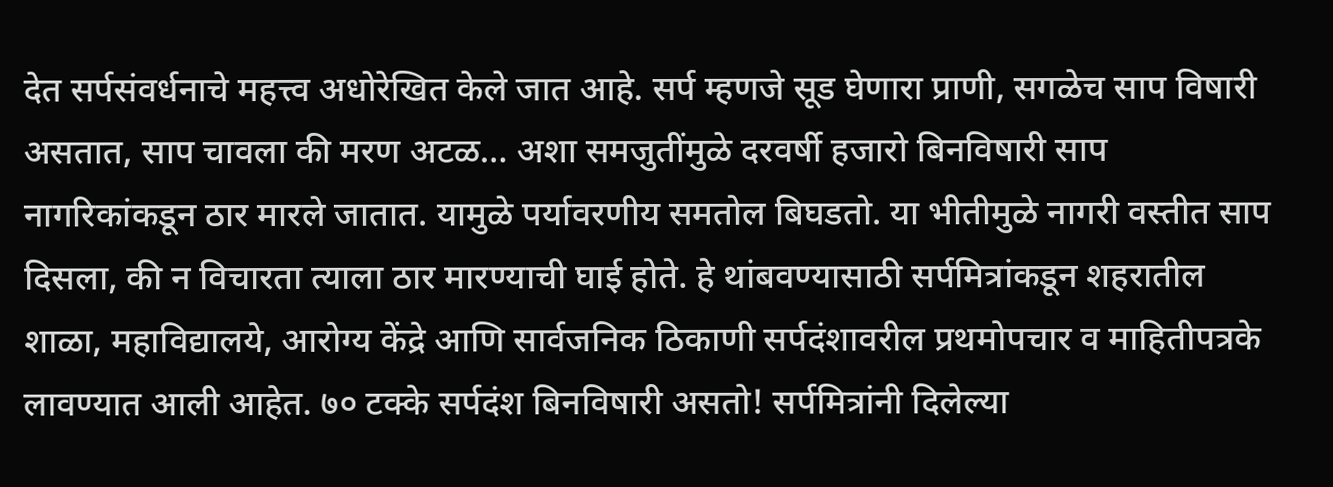देत सर्पसंवर्धनाचे महत्त्व अधोरेखित केले जात आहे. सर्प म्हणजे सूड घेणारा प्राणी, सगळेच साप विषारी असतात, साप चावला की मरण अटळ… अशा समजुतींमुळे दरवर्षी हजारो बिनविषारी साप नागरिकांकडून ठार मारले जातात. यामुळे पर्यावरणीय समतोल बिघडतो. या भीतीमुळे नागरी वस्तीत साप दिसला, की न विचारता त्याला ठार मारण्याची घाई होते. हे थांबवण्यासाठी सर्पमित्रांकडून शहरातील शाळा, महाविद्यालये, आरोग्य केंद्रे आणि सार्वजनिक ठिकाणी सर्पदंशावरील प्रथमोपचार व माहितीपत्रके लावण्यात आली आहेत. ७० टक्के सर्पदंश बिनविषारी असतो! सर्पमित्रांनी दिलेल्या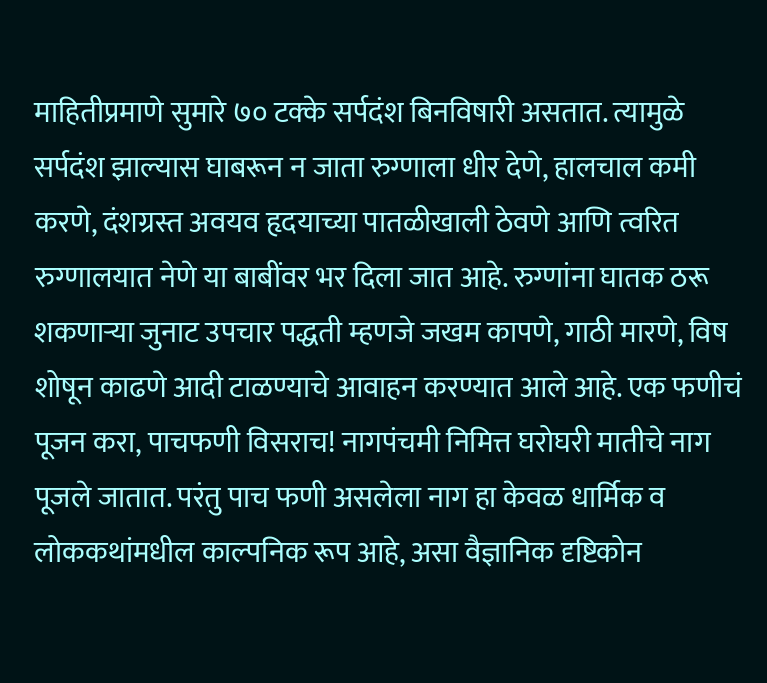माहितीप्रमाणे सुमारे ७० टक्के सर्पदंश बिनविषारी असतात. त्यामुळे सर्पदंश झाल्यास घाबरून न जाता रुग्णाला धीर देणे, हालचाल कमी करणे, दंशग्रस्त अवयव हृदयाच्या पातळीखाली ठेवणे आणि त्वरित रुग्णालयात नेणे या बाबींवर भर दिला जात आहे. रुग्णांना घातक ठरू शकणाऱ्या जुनाट उपचार पद्धती म्हणजे जखम कापणे, गाठी मारणे, विष शोषून काढणे आदी टाळण्याचे आवाहन करण्यात आले आहे. एक फणीचं पूजन करा, पाचफणी विसराच! नागपंचमी निमित्त घरोघरी मातीचे नाग पूजले जातात. परंतु पाच फणी असलेला नाग हा केवळ धार्मिक व लोककथांमधील काल्पनिक रूप आहे, असा वैज्ञानिक दृष्टिकोन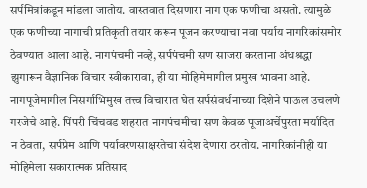सर्पमित्रांकडून मांडला जातोय. वास्तवात दिसणारा नाग एक फणीचा असतो. त्यामुळे एक फणीच्या नागाची प्रतिकृती तयार करून पूजन करण्याचा नवा पर्याय नागरिकांसमोर ठेवण्यात आला आहे. नागपंचमी नव्हे, सर्पपंचमी सण साजरा करताना अंधश्रद्धा झुगारून वैज्ञानिक विचार स्वीकारावा, ही या मोहिमेमागील प्रमुख भावना आहे. नागपूजेमागील निसर्गाभिमुख तत्त्व विचारात घेत सर्पसंवर्धनाच्या दिशेने पाऊल उचलणे गरजेचे आहे. पिंपरी चिंचवड शहरात नागपंचमीचा सण केवळ पूजाअर्चेपुरता मर्यादित न ठेवता, सर्पप्रेम आणि पर्यावरणसाक्षरतेचा संदेश देणारा ठरतोय. नागरिकांनीही या मोहिमेला सकारात्मक प्रतिसाद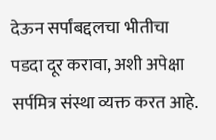देऊन सर्पांबद्दलचा भीतीचा पडदा दूर करावा, अशी अपेक्षा सर्पमित्र संस्था व्यक्त करत आहे.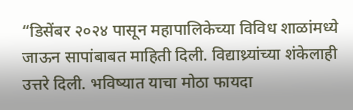“डिसेंबर २०२४ पासून महापालिकेच्या विविध शाळांमध्ये जाऊन सापांबाबत माहिती दिली. विद्याथ्र्यांच्या शंकेलाही उत्तरे दिली. भविष्यात याचा मोठा फायदा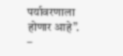पर्यावरणाला होणार आहे”. –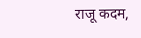राजू कदम,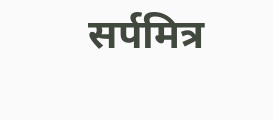सर्पमित्र